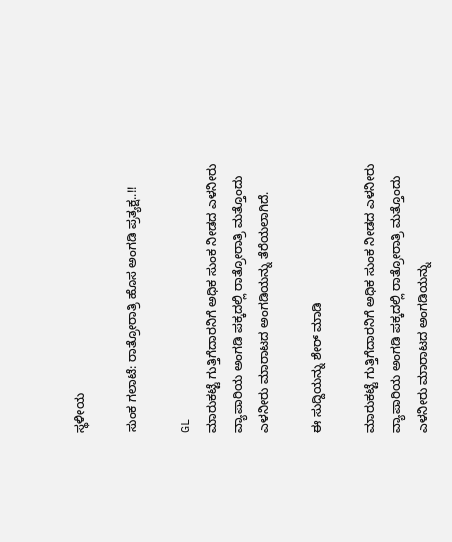ಸ್ಥಳೀಯ

ಸುಂಕ ಗಲಾಟೆ: ರಾತ್ರೋರಾತ್ರಿ ಹೊಸ ಅಂಗಡಿ ಪ್ರತ್ಯಕ್ಷ..!!

GL
ಮಾರುಕಟ್ಟೆ ಗುತ್ತಿಗೆದಾರನಿಗೆ ಅಧಿಕ ಸುಂಕ ನೀಡದ ಎಳನೀರು ವ್ಯಾಪಾರಿಯ ಅಂಗಡಿ ಪಕ್ಕದಲ್ಲಿ ರಾತ್ರೋರಾತ್ರಿ ಮತ್ತೊಂದು ಎಳನೀರು ಮಾರಾಟದ ಅಂಗಡಿಯನ್ನು ತೆರೆಯಲಾಗಿದೆ.

ಈ ಸುದ್ದಿಯನ್ನು ಶೇರ್ ಮಾಡಿ

ಮಾರುಕಟ್ಟೆ ಗುತ್ತಿಗೆದಾರನಿಗೆ ಅಧಿಕ ಸುಂಕ ನೀಡದ ಎಳನೀರು ವ್ಯಾಪಾರಿಯ ಅಂಗಡಿ ಪಕ್ಕದಲ್ಲಿ ರಾತ್ರೋರಾತ್ರಿ ಮತ್ತೊಂದು ಎಳನೀರು ಮಾರಾಟದ ಅಂಗಡಿಯನ್ನು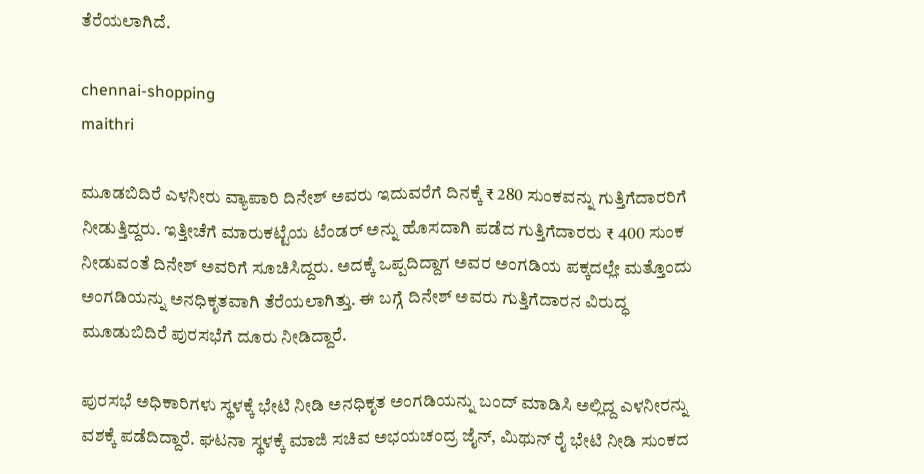ತೆರೆಯಲಾಗಿದೆ.

chennai-shopping
maithri

ಮೂಡಬಿದಿರೆ ಎಳನೀರು ವ್ಯಾಪಾರಿ ದಿನೇಶ್ ಅವರು ಇದುವರೆಗೆ ದಿನಕ್ಕೆ ₹ 280 ಸುಂಕವನ್ನು ಗುತ್ತಿಗೆದಾರರಿಗೆ ನೀಡುತ್ತಿದ್ದರು. ಇತ್ತೀಚೆಗೆ ಮಾರುಕಟ್ಟೆಯ ಟೆಂಡರ್ ಅನ್ನು ಹೊಸದಾಗಿ ಪಡೆದ ಗುತ್ತಿಗೆದಾರರು ₹ 400 ಸುಂಕ ನೀಡುವಂತೆ ದಿನೇಶ್ ಅವರಿಗೆ ಸೂಚಿಸಿದ್ದರು. ಅದಕ್ಕೆ ಒಪ್ಪದಿದ್ದಾಗ ಅವರ ಅಂಗಡಿಯ ಪಕ್ಕದಲ್ಲೇ ಮತ್ತೊಂದು ಅಂಗಡಿಯನ್ನು ಅನಧಿಕೃತವಾಗಿ ತೆರೆಯಲಾಗಿತ್ತು. ಈ ಬಗ್ಗೆ ದಿನೇಶ್ ಅವರು ಗುತ್ತಿಗೆದಾರನ ವಿರುದ್ಧ ಮೂಡುಬಿದಿರೆ ಪುರಸಭೆಗೆ ದೂರು ನೀಡಿದ್ದಾರೆ.

ಪುರಸಭೆ ಅಧಿಕಾರಿಗಳು ಸ್ಥಳಕ್ಕೆ ಭೇಟಿ ನೀಡಿ ಅನಧಿಕೃತ ಅಂಗಡಿಯನ್ನು ಬಂದ್‌ ಮಾಡಿಸಿ ಅಲ್ಲಿದ್ದ ಎಳನೀರನ್ನು ವಶಕ್ಕೆ ಪಡೆದಿದ್ದಾರೆ. ಘಟನಾ ಸ್ಥಳಕ್ಕೆ ಮಾಜಿ ಸಚಿವ ಅಭಯಚಂದ್ರ ಜೈನ್, ಮಿಥುನ್ ರೈ ಭೇಟಿ ನೀಡಿ ಸುಂಕದ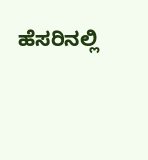ಹೆಸರಿನಲ್ಲಿ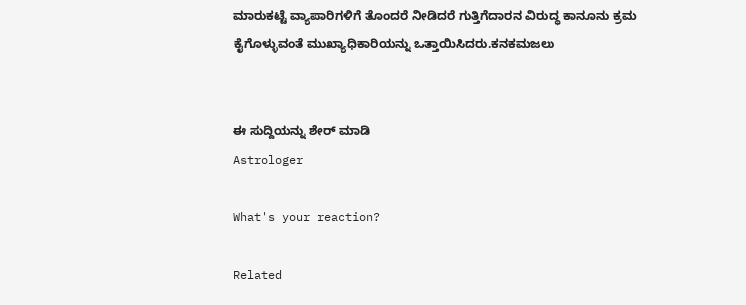ಮಾರುಕಟ್ಟೆ ವ್ಯಾಪಾರಿಗಳಿಗೆ ತೊಂದರೆ ನೀಡಿದರೆ ಗುತ್ತಿಗೆದಾರನ ವಿರುದ್ಧ ಕಾನೂನು ಕ್ರಮ ಕೈಗೊಳ್ಳುವಂತೆ ಮುಖ್ಯಾಧಿಕಾರಿಯನ್ನು ಒತ್ತಾಯಿಸಿದರು.ಕನಕಮಜಲು


ಈ ಸುದ್ದಿಯನ್ನು ಶೇರ್ ಮಾಡಿ
Astrologer

What's your reaction?

Related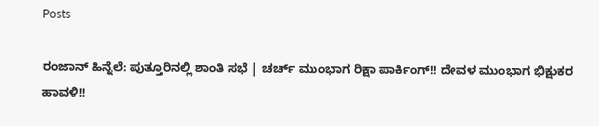Posts

ರಂಜಾನ್ ಹಿನ್ನೆಲೆ: ಪುತ್ತೂರಿನಲ್ಲಿ ಶಾಂತಿ ಸಭೆ | ಚರ್ಚ್ ಮುಂಭಾಗ ರಿಕ್ಷಾ ಪಾರ್ಕಿಂಗ್!! ದೇವಳ ಮುಂಭಾಗ ಭಿಕ್ಷುಕರ ಹಾವಳಿ!!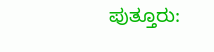ಪುತ್ತೂರು: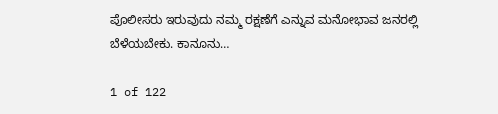ಪೊಲೀಸರು ಇರುವುದು ನಮ್ಮ ರಕ್ಷಣೆಗೆ ಎನ್ನುವ ಮನೋಭಾವ ಜನರಲ್ಲಿ ಬೆಳೆಯಬೇಕು. ಕಾನೂನು…

1 of 122